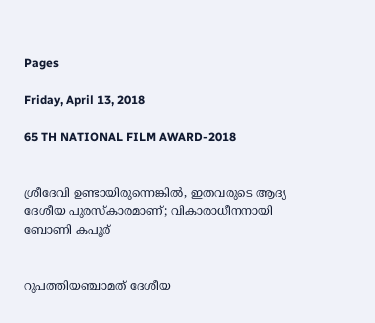Pages

Friday, April 13, 2018

65 TH NATIONAL FILM AWARD-2018


ശ്രീദേവി ഉണ്ടായിരുന്നെങ്കില്‍, ഇതവരുടെ ആദ്യ ദേശീയ പുരസ്കാരമാണ്; വികാരാധീനനായി ബോണി കപൂര്


റുപത്തിയഞ്ചാമത് ദേശീയ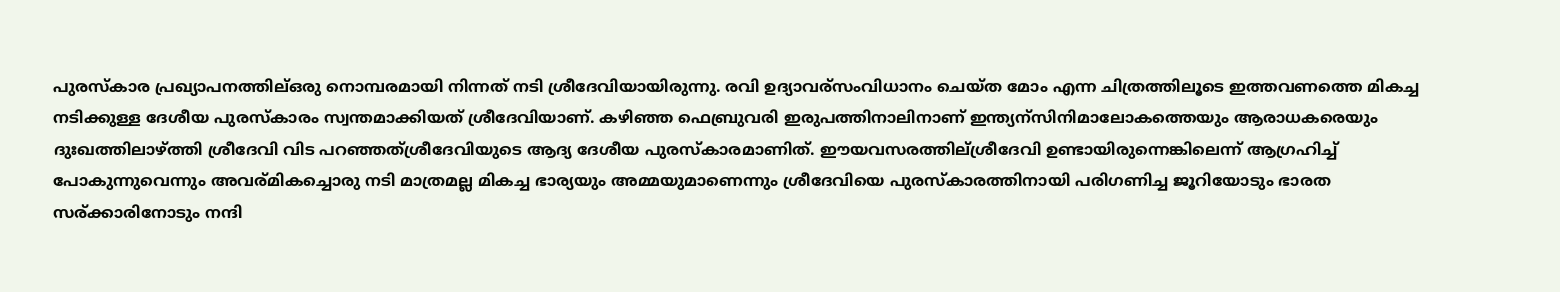പുരസ്കാര പ്രഖ്യാപനത്തില്ഒരു നൊമ്പരമായി നിന്നത് നടി ശ്രീദേവിയായിരുന്നു. രവി ഉദ്യാവര്സംവിധാനം ചെയ്ത മോം എന്ന ചിത്രത്തിലൂടെ ഇത്തവണത്തെ മികച്ച നടിക്കുള്ള ദേശീയ പുരസ്കാരം സ്വന്തമാക്കിയത് ശ്രീദേവിയാണ്. കഴിഞ്ഞ ഫെബ്രുവരി ഇരുപത്തിനാലിനാണ് ഇന്ത്യന്സിനിമാലോകത്തെയും ആരാധകരെയും ദുഃഖത്തിലാഴ്ത്തി ശ്രീദേവി വിട പറഞ്ഞത്ശ്രീദേവിയുടെ ആദ്യ ദേശീയ പുരസ്കാരമാണിത്. ഈയവസരത്തില്ശ്രീദേവി ഉണ്ടായിരുന്നെങ്കിലെന്ന് ആഗ്രഹിച്ച് പോകുന്നുവെന്നും അവര്മികച്ചൊരു നടി മാത്രമല്ല മികച്ച ഭാര്യയും അമ്മയുമാണെന്നും ശ്രീദേവിയെ പുരസ്കാരത്തിനായി പരിഗണിച്ച ജൂറിയോടും ഭാരത സര്ക്കാരിനോടും നന്ദി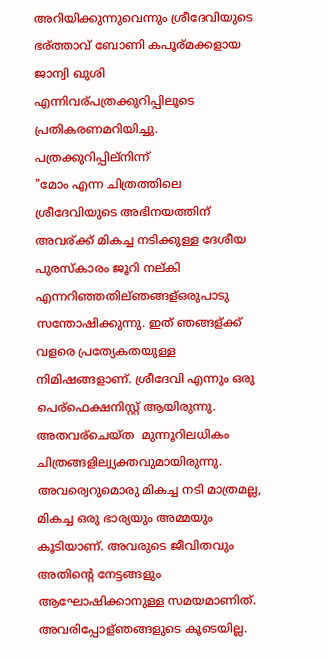അറിയിക്കുന്നുവെന്നും ശ്രീദേവിയുടെ ഭര്ത്താവ് ബോണി കപൂര്മക്കളായ ജാന്വി ഖുശി എന്നിവര്പത്രക്കുറിപ്പിലൂടെ പ്രതികരണമറിയിച്ചു.
പത്രക്കുറിപ്പില്നിന്ന്
"മോം എന്ന ചിത്രത്തിലെ ശ്രീദേവിയുടെ അഭിനയത്തിന് അവര്ക്ക് മികച്ച നടിക്കുള്ള ദേശീയ പുരസ്കാരം ജൂറി നല്കി എന്നറിഞ്ഞതില്ഞങ്ങള്ഒരുപാടു സന്തോഷിക്കുന്നു. ഇത് ഞങ്ങള്ക്ക് വളരെ പ്രത്യേകതയുള്ള നിമിഷങ്ങളാണ്. ശ്രീദേവി എന്നും ഒരു പെര്ഫെക്ഷനിസ്റ്റ് ആയിരുന്നു. അതവര്ചെയ്ത  മുന്നൂറിലധികം ചിത്രങ്ങളില്വ്യക്തവുമായിരുന്നു. അവര്വെറുമൊരു മികച്ച നടി മാത്രമല്ല, മികച്ച ഒരു ഭാര്യയും അമ്മയും കൂടിയാണ്. അവരുടെ ജീവിതവും അതിന്റെ നേട്ടങ്ങളും ആഘോഷിക്കാനുള്ള സമയമാണിത്. അവരിപ്പോള്ഞങ്ങളുടെ കൂടെയില്ല.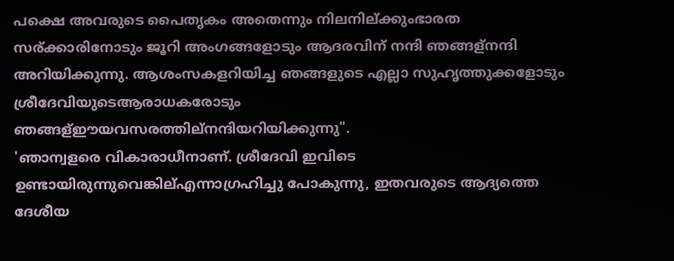പക്ഷെ അവരുടെ പൈതൃകം അതെന്നും നിലനില്ക്കുംഭാരത സര്ക്കാരിനോടും ജൂറി അംഗങ്ങളോടും ആദരവിന് നന്ദി ഞങ്ങള്നന്ദി അറിയിക്കുന്നു. ആശംസകളറിയിച്ച ഞങ്ങളുടെ എല്ലാ സുഹൃത്തുക്കളോടും ശ്രീദേവിയുടെആരാധകരോടും  ഞങ്ങള്ഈയവസരത്തില്നന്ദിയറിയിക്കുന്നു".
'ഞാന്വളരെ വികാരാധീനാണ്. ശ്രീദേവി ഇവിടെ ഉണ്ടായിരുന്നുവെങ്കില്എന്നാഗ്രഹിച്ചു പോകുന്നു, ഇതവരുടെ ആദ്യത്തെ ദേശീയ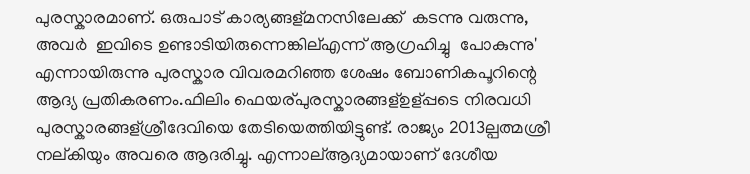പുരസ്കാരമാണ്. ഒരുപാട് കാര്യങ്ങള്മനസിലേക്ക്  കടന്നു വരുന്നു, അവര്‍  ഇവിടെ ഉണ്ടാടിയിരുന്നെങ്കില്എന്ന് ആഗ്രഹിച്ചു  പോകുന്നു' എന്നായിരുന്നു പുരസ്കാര വിവരമറിഞ്ഞ ശേഷം ബോണികപൂറിന്റെ ആദ്യ പ്രതികരണം.ഫിലിം ഫെയര്പുരസ്കാരങ്ങള്ഉള്പ്പടെ നിരവധി പുരസ്കാരങ്ങള്ശ്രീദേവിയെ തേടിയെത്തിയിട്ടുണ്ട്. രാജ്യം 2013ല്പത്മശ്രീ നല്കിയും അവരെ ആദരിച്ചു. എന്നാല്ആദ്യമായാണ് ദേശീയ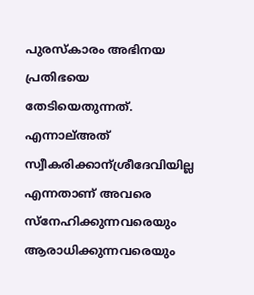പുരസ്കാരം അഭിനയ പ്രതിഭയെ തേടിയെതുന്നത്. എന്നാല്അത് സ്വീകരിക്കാന്ശ്രീദേവിയില്ല എന്നതാണ് അവരെ സ്നേഹിക്കുന്നവരെയും ആരാധിക്കുന്നവരെയും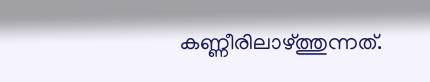കണ്ണീരിലാഴ്ത്തുന്നത്.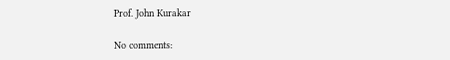Prof. John Kurakar

No comments: